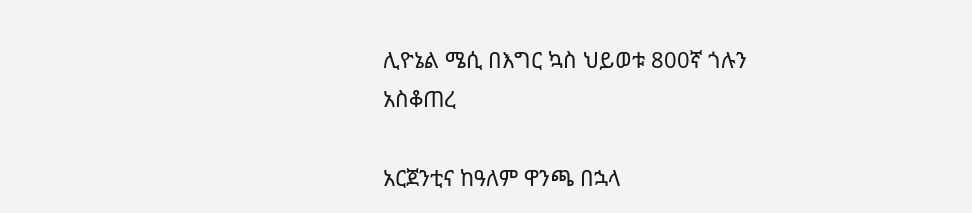ሊዮኔል ሜሲ በእግር ኳስ ህይወቱ 800ኛ ጎሉን አስቆጠረ

አርጀንቲና ከዓለም ዋንጫ በኋላ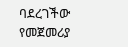ባደረገችው የመጀመሪያ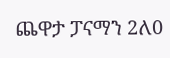ጨዋታ ፓናማን 2ለ0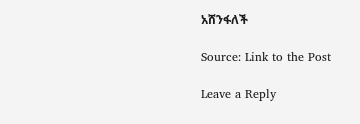አሸንፋለች

Source: Link to the Post

Leave a Reply